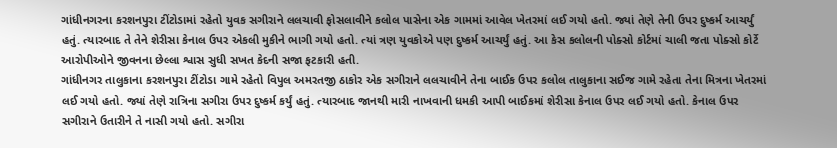ગાંધીનગરના કરશનપુરા ટીંટોડામાં રહેતો યુવક સગીરાને લલચાવી ફોસલાવીને કલોલ પાસેના એક ગામમાં આવેલ ખેતરમાં લઈ ગયો હતો. જ્યાં તેણે તેની ઉપર દુષ્કર્મ આચર્યું હતું. ત્યારબાદ તે તેને શેરીસા કેનાલ ઉપર એકલી મુકીને ભાગી ગયો હતો. ત્યાં ત્રણ યુવકોએ પણ દુષ્કર્મ આચર્યું હતું. આ કેસ કલોલની પોક્સો કોર્ટમાં ચાલી જતા પોક્સો કોર્ટે આરોપીઓને જીવનના છેલ્લા શ્વાસ સુધી સખત કેદની સજા ફટકારી હતી.
ગાંધીનગર તાલુકાના કરશનપુરા ટીંટોડા ગામે રહેતો વિપુલ અમરતજી ઠાકોર એક સગીરાને લલચાવીને તેના બાઈક ઉપર કલોલ તાલુકાના સઈજ ગામે રહેતા તેના મિત્રના ખેતરમાં લઈ ગયો હતો. જ્યાં તેણે રાત્રિના સગીરા ઉપર દુષ્કર્મ કર્યું હતું. ત્યારબાદ જાનથી મારી નાખવાની ધમકી આપી બાઈકમાં શેરીસા કેનાલ ઉપર લઈ ગયો હતો. કેનાલ ઉપર સગીરાને ઉતારીને તે નાસી ગયો હતો. સગીરા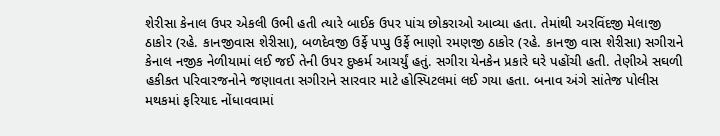શેરીસા કેનાલ ઉપર એકલી ઉભી હતી ત્યારે બાઈક ઉપર પાંચ છોકરાઓ આવ્યા હતા. તેમાંથી અરવિંદજી મેલાજી ઠાકોર (રહે. કાનજીવાસ શેરીસા), બળદેવજી ઉર્ફે પપ્પુ ઉર્ફે ભાણો રમણજી ઠાકોર (રહે. કાનજી વાસ શેરીસા) સગીરાને કેનાલ નજીક નેળીયામાં લઈ જઈ તેની ઉપર દુષ્કર્મ આચર્યું હતું. સગીરા યેનકેન પ્રકારે ઘરે પહોંચી હતી. તેણીએ સઘળી હકીકત પરિવારજનોને જણાવતા સગીરાને સારવાર માટે હોસ્પિટલમાં લઈ ગયા હતા. બનાવ અંગે સાંતેજ પોલીસ મથકમાં ફરિયાદ નોંધાવવામાં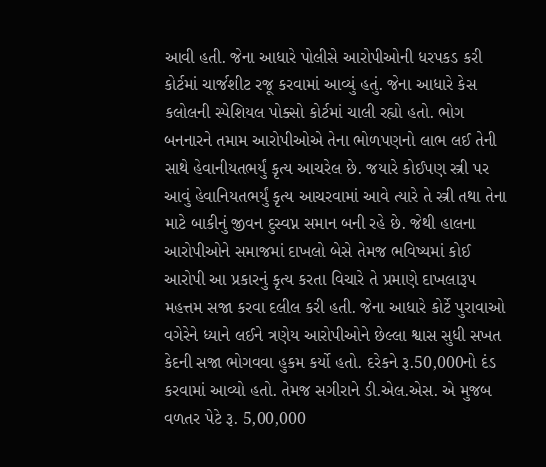આવી હતી. જેના આધારે પોલીસે આરોપીઓની ધરપકડ કરી કોર્ટમાં ચાર્જશીટ રજૂ કરવામાં આવ્યું હતું. જેના આધારે કેસ કલોલની સ્પેશિયલ પોક્સો કોર્ટમાં ચાલી રહ્યો હતો. ભોગ બનનારને તમામ આરોપીઓએ તેના ભોળપણનો લાભ લઈ તેની સાથે હેવાનીયતભર્યું કૃત્ય આચરેલ છે. જયારે કોઈપણ સ્ત્રી પર આવું હેવાનિયતભર્યું કૃત્ય આચરવામાં આવે ત્યારે તે સ્ત્રી તથા તેના માટે બાકીનું જીવન દુસ્વપ્ન સમાન બની રહે છે. જેથી હાલના આરોપીઓને સમાજમાં દાખલો બેસે તેમજ ભવિષ્યમાં કોઈ આરોપી આ પ્રકારનું કૃત્ય કરતા વિચારે તે પ્રમાણે દાખલારૂપ મહત્તમ સજા કરવા દલીલ કરી હતી. જેના આધારે કોર્ટે પુરાવાઓ વગેરેને ધ્યાને લઈને ત્રણેય આરોપીઓને છેલ્લા શ્વાસ સુધી સખત કેદની સજા ભોગવવા હુકમ કર્યો હતો. દરેકને રૂ.50,000નો દંડ કરવામાં આવ્યો હતો. તેમજ સગીરાને ડી.એલ.એસ. એ મુજબ વળતર પેટે રૂ. 5,00,000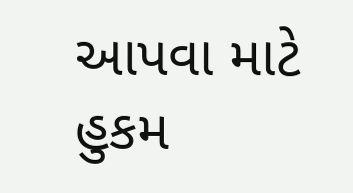આપવા માટે હુકમ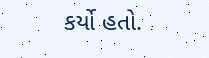કર્યો હતો.